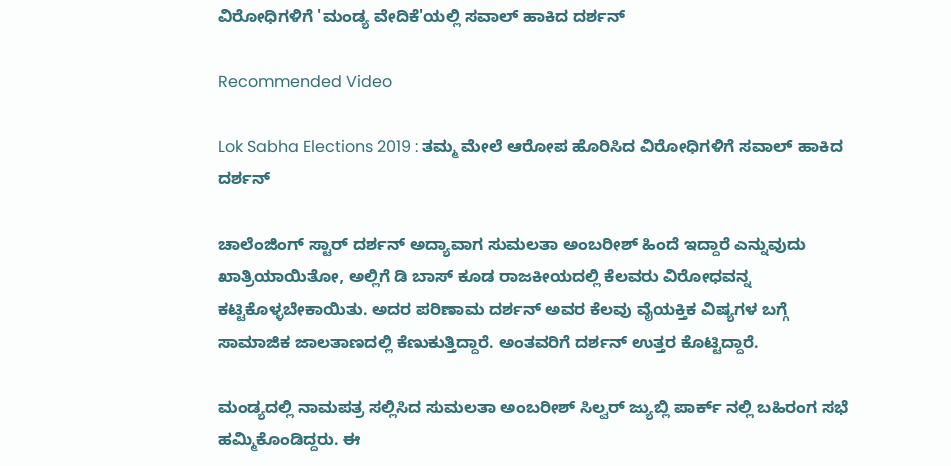ವಿರೋಧಿಗಳಿಗೆ 'ಮಂಡ್ಯ ವೇದಿಕೆ'ಯಲ್ಲಿ ಸವಾಲ್ ಹಾಕಿದ ದರ್ಶನ್

Recommended Video

Lok Sabha Elections 2019 : ತಮ್ಮ ಮೇಲೆ ಆರೋಪ ಹೊರಿಸಿದ ವಿರೋಧಿಗಳಿಗೆ ಸವಾಲ್ ಹಾಕಿದ ದರ್ಶನ್

ಚಾಲೆಂಜಿಂಗ್ ಸ್ಟಾರ್ ದರ್ಶನ್ ಅದ್ಯಾವಾಗ ಸುಮಲತಾ ಅಂಬರೀಶ್ ಹಿಂದೆ ಇದ್ದಾರೆ ಎನ್ನುವುದು ಖಾತ್ರಿಯಾಯಿತೋ, ಅಲ್ಲಿಗೆ ಡಿ ಬಾಸ್ ಕೂಡ ರಾಜಕೀಯದಲ್ಲಿ ಕೆಲವರು ವಿರೋಧವನ್ನ ಕಟ್ಟಿಕೊಳ್ಳಬೇಕಾಯಿತು. ಅದರ ಪರಿಣಾಮ ದರ್ಶನ್ ಅವರ ಕೆಲವು ವೈಯಕ್ತಿಕ ವಿಷ್ಯಗಳ ಬಗ್ಗೆ ಸಾಮಾಜಿಕ ಜಾಲತಾಣದಲ್ಲಿ ಕೆಣುಕುತ್ತಿದ್ದಾರೆ. ಅಂತವರಿಗೆ ದರ್ಶನ್ ಉತ್ತರ ಕೊಟ್ಟಿದ್ದಾರೆ.

ಮಂಡ್ಯದಲ್ಲಿ ನಾಮಪತ್ರ ಸಲ್ಲಿಸಿದ ಸುಮಲತಾ ಅಂಬರೀಶ್ ಸಿಲ್ವರ್ ಜ್ಯುಬ್ಲಿ ಪಾರ್ಕ್ ನಲ್ಲಿ ಬಹಿರಂಗ ಸಭೆ ಹಮ್ಮಿಕೊಂಡಿದ್ದರು. ಈ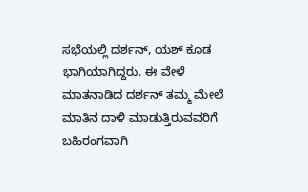ಸಭೆಯಲ್ಲಿ ದರ್ಶನ್, ಯಶ್ ಕೂಡ ಭಾಗಿಯಾಗಿದ್ದರು. ಈ ವೇಳೆ ಮಾತನಾಡಿದ ದರ್ಶನ್ ತಮ್ಮ ಮೇಲೆ ಮಾತಿನ ದಾಳಿ ಮಾಡುತ್ತಿರುವವರಿಗೆ ಬಹಿರಂಗವಾಗಿ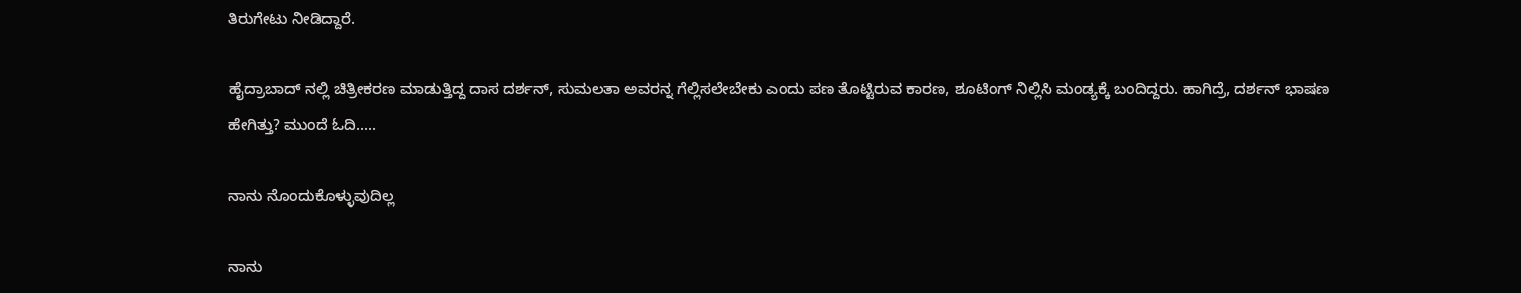ತಿರುಗೇಟು ನೀಡಿದ್ದಾರೆ.

ಹೈದ್ರಾಬಾದ್ ನಲ್ಲಿ ಚಿತ್ರೀಕರಣ ಮಾಡುತ್ತಿದ್ದ ದಾಸ ದರ್ಶನ್, ಸುಮಲತಾ ಅವರನ್ನ ಗೆಲ್ಲಿಸಲೇಬೇಕು ಎಂದು ಪಣ ತೊಟ್ಟಿರುವ ಕಾರಣ, ಶೂಟಿಂಗ್ ನಿಲ್ಲಿಸಿ ಮಂಡ್ಯಕ್ಕೆ ಬಂದಿದ್ದರು. ಹಾಗಿದ್ರೆ, ದರ್ಶನ್ ಭಾಷಣ ಹೇಗಿತ್ತು? ಮುಂದೆ ಓದಿ.....

ನಾನು ನೊಂದುಕೊಳ್ಳುವುದಿಲ್ಲ

ನಾನು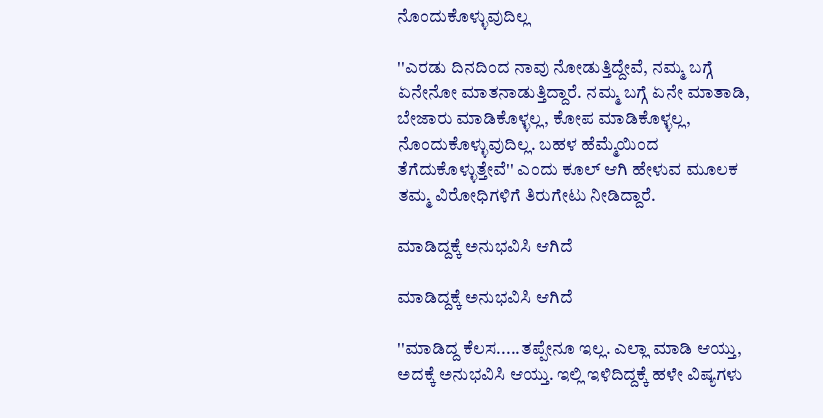ನೊಂದುಕೊಳ್ಳುವುದಿಲ್ಲ

''ಎರಡು ದಿನದಿಂದ ನಾವು ನೋಡುತ್ತಿದ್ದೇವೆ, ನಮ್ಮ ಬಗ್ಗೆ ಏನೇನೋ ಮಾತನಾಡುತ್ತಿದ್ದಾರೆ. ನಮ್ಮ ಬಗ್ಗೆ ಏನೇ ಮಾತಾಡಿ, ಬೇಜಾರು ಮಾಡಿಕೊಳ್ಳಲ್ಲ, ಕೋಪ ಮಾಡಿಕೊಳ್ಳಲ್ಲ, ನೊಂದುಕೊಳ್ಳುವುದಿಲ್ಲ. ಬಹಳ ಹೆಮ್ಮೆಯಿಂದ ತೆಗೆದುಕೊಳ್ಳುತ್ತೇವೆ'' ಎಂದು ಕೂಲ್ ಆಗಿ ಹೇಳುವ ಮೂಲಕ ತಮ್ಮ ವಿರೋಧಿಗಳಿಗೆ ತಿರುಗೇಟು ನೀಡಿದ್ದಾರೆ.

ಮಾಡಿದ್ದಕ್ಕೆ ಅನುಭವಿಸಿ ಆಗಿದೆ

ಮಾಡಿದ್ದಕ್ಕೆ ಅನುಭವಿಸಿ ಆಗಿದೆ

''ಮಾಡಿದ್ದ ಕೆಲಸ.....ತಪ್ಪೇನೂ ಇಲ್ಲ. ಎಲ್ಲಾ ಮಾಡಿ ಆಯ್ತು, ಅದಕ್ಕೆ ಅನುಭವಿಸಿ ಆಯ್ತು. ಇಲ್ಲಿ ಇಳಿದಿದ್ದಕ್ಕೆ ಹಳೇ ವಿಷ್ಯಗಳು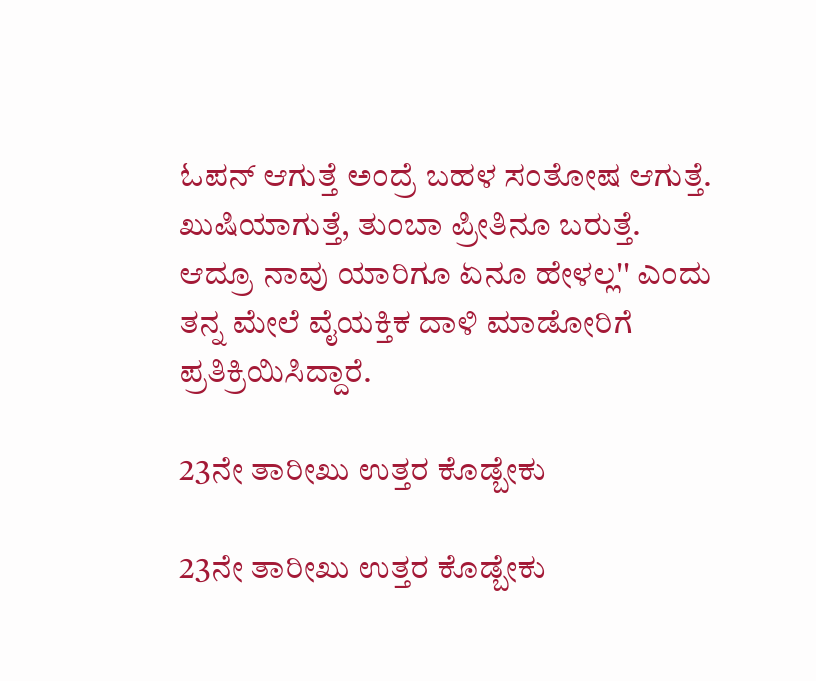ಓಪನ್ ಆಗುತ್ತೆ ಅಂದ್ರೆ ಬಹಳ ಸಂತೋಷ ಆಗುತ್ತೆ. ಖುಷಿಯಾಗುತ್ತೆ, ತುಂಬಾ ಪ್ರೀತಿನೂ ಬರುತ್ತೆ. ಆದ್ರೂ ನಾವು ಯಾರಿಗೂ ಏನೂ ಹೇಳಲ್ಲ'' ಎಂದು ತನ್ನ ಮೇಲೆ ವೈಯಕ್ತಿಕ ದಾಳಿ ಮಾಡೋರಿಗೆ ಪ್ರತಿಕ್ರಿಯಿಸಿದ್ದಾರೆ.

23ನೇ ತಾರೀಖು ಉತ್ತರ ಕೊಡ್ಬೇಕು

23ನೇ ತಾರೀಖು ಉತ್ತರ ಕೊಡ್ಬೇಕು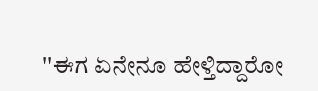''ಈಗ ಏನೇನೂ ಹೇಳ್ತಿದ್ದಾರೋ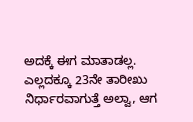ಅದಕ್ಕೆ ಈಗ ಮಾತಾಡಲ್ಲ. ಎಲ್ಲದಕ್ಕೂ 23ನೇ ತಾರೀಖು ನಿರ್ಧಾರವಾಗುತ್ತೆ ಅಲ್ವಾ, ಆಗ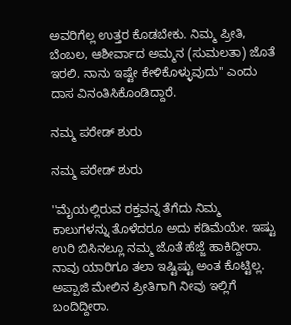ಅವರಿಗೆಲ್ಲ ಉತ್ತರ ಕೊಡಬೇಕು. ನಿಮ್ಮ ಪ್ರೀತಿ, ಬೆಂಬಲ, ಆಶೀರ್ವಾದ ಅಮ್ಮನ (ಸುಮಲತಾ) ಜೊತೆ ಇರಲಿ. ನಾನು ಇಷ್ಟೇ ಕೇಳಿಕೊಳ್ಳುವುದು'' ಎಂದು ದಾಸ ವಿನಂತಿಸಿಕೊಂಡಿದ್ದಾರೆ.

ನಮ್ಮ ಪರೇಡ್ ಶುರು

ನಮ್ಮ ಪರೇಡ್ ಶುರು

''ಮೈಯಲ್ಲಿರುವ ರಕ್ತವನ್ನ ತೆಗೆದು ನಿಮ್ಮ ಕಾಲುಗಳನ್ನು ತೊಳೆದರೂ ಅದು ಕಡಿಮೆಯೇ. ಇಷ್ಟು ಉರಿ ಬಿಸಿನಲ್ಲೂ ನಮ್ಮ ಜೊತೆ ಹೆಜ್ಜೆ ಹಾಕಿದ್ದೀರಾ. ನಾವು ಯಾರಿಗೂ ತಲಾ ಇಷ್ಟಿಷ್ಟು ಅಂತ ಕೊಟ್ಟಿಲ್ಲ. ಅಪ್ಪಾಜಿ ಮೇಲಿನ ಪ್ರೀತಿಗಾಗಿ ನೀವು ಇಲ್ಲಿಗೆ ಬಂದಿದ್ದೀರಾ.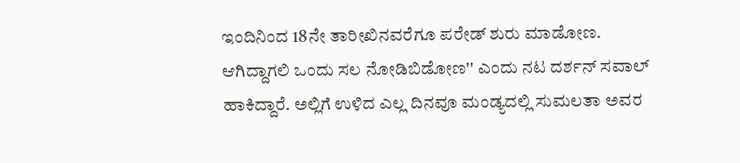ಇಂದಿನಿಂದ 18ನೇ ತಾರೀಖಿನವರೆಗೂ ಪರೇಡ್ ಶುರು ಮಾಡೋಣ. ಆಗಿದ್ದಾಗಲಿ ಒಂದು ಸಲ ನೋಡಿಬಿಡೋಣ'' ಎಂದು ನಟ ದರ್ಶನ್ ಸವಾಲ್ ಹಾಕಿದ್ದಾರೆ. ಅಲ್ಲಿಗೆ ಉಳಿದ ಎಲ್ಲ ದಿನವೂ ಮಂಡ್ಯದಲ್ಲಿ ಸುಮಲತಾ ಅವರ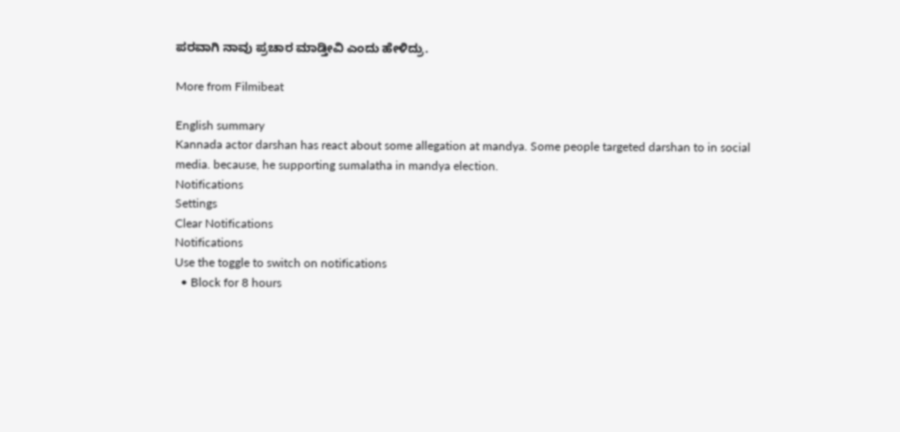ಪರವಾಗಿ ನಾವು ಪ್ರಚಾರ ಮಾಡ್ತೀವಿ ಎಂದು ಹೇಳಿದ್ರು.

More from Filmibeat

English summary
Kannada actor darshan has react about some allegation at mandya. Some people targeted darshan to in social media. because, he supporting sumalatha in mandya election.
Notifications
Settings
Clear Notifications
Notifications
Use the toggle to switch on notifications
  • Block for 8 hours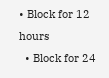• Block for 12 hours
  • Block for 24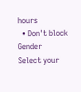hours
  • Don't block
Gender
Select your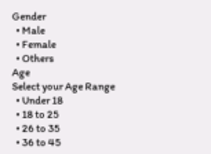Gender
  • Male
  • Female
  • Others
Age
Select your Age Range
  • Under 18
  • 18 to 25
  • 26 to 35
  • 36 to 45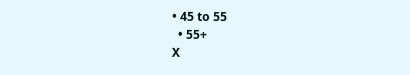• 45 to 55
  • 55+
X